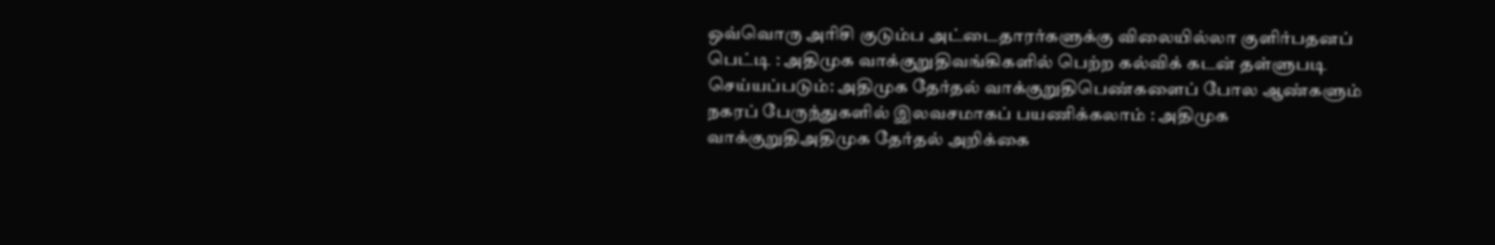ஒவ்வொரு அரிசி குடும்ப அட்டைதாரர்களுக்கு விலையில்லா குளிர்பதனப் பெட்டி : அதிமுக வாக்குறுதிவங்கிகளில் பெற்ற கல்விக் கடன் தள்ளுபடி செய்யப்படும்: அதிமுக தேர்தல் வாக்குறுதிபெண்களைப் போல ஆண்களும் நகரப் பேருந்துகளில் இலவசமாகப் பயணிக்கலாம் : அதிமுக வாக்குறுதிஅதிமுக தேர்தல் அறிக்கை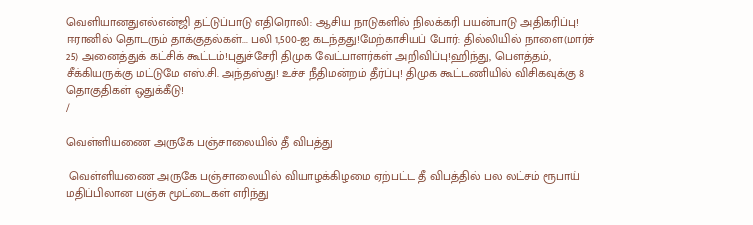வெளியானதுஎல்என்ஜி தட்டுப்பாடு எதிரொலி: ஆசிய நாடுகளில் நிலக்கரி பயன்பாடு அதிகரிப்பு! ஈரானில் தொடரும் தாக்குதல்கள்... பலி 1,500-ஐ கடந்தது!மேற்காசியப் போர்: தில்லியில் நாளை(மார்ச் 25) அனைத்துக் கட்சிக் கூட்டம்!புதுச்சேரி திமுக வேட்பாளர்கள் அறிவிப்பு!ஹிந்து, பெளத்தம், சீக்கியருக்கு மட்டுமே எஸ்.சி. அந்தஸ்து! உச்ச நீதிமன்றம் தீர்ப்பு! திமுக கூட்டணியில் விசிகவுக்கு 8 தொகுதிகள் ஒதுக்கீடு!
/

வெள்ளியணை அருகே பஞ்சாலையில் தீ விபத்து

 வெள்ளியணை அருகே பஞ்சாலையில் வியாழக்கிழமை ஏற்பட்ட தீ விபத்தில் பல லட்சம் ரூபாய் மதிப்பிலான பஞ்சு மூட்டைகள் எரிந்து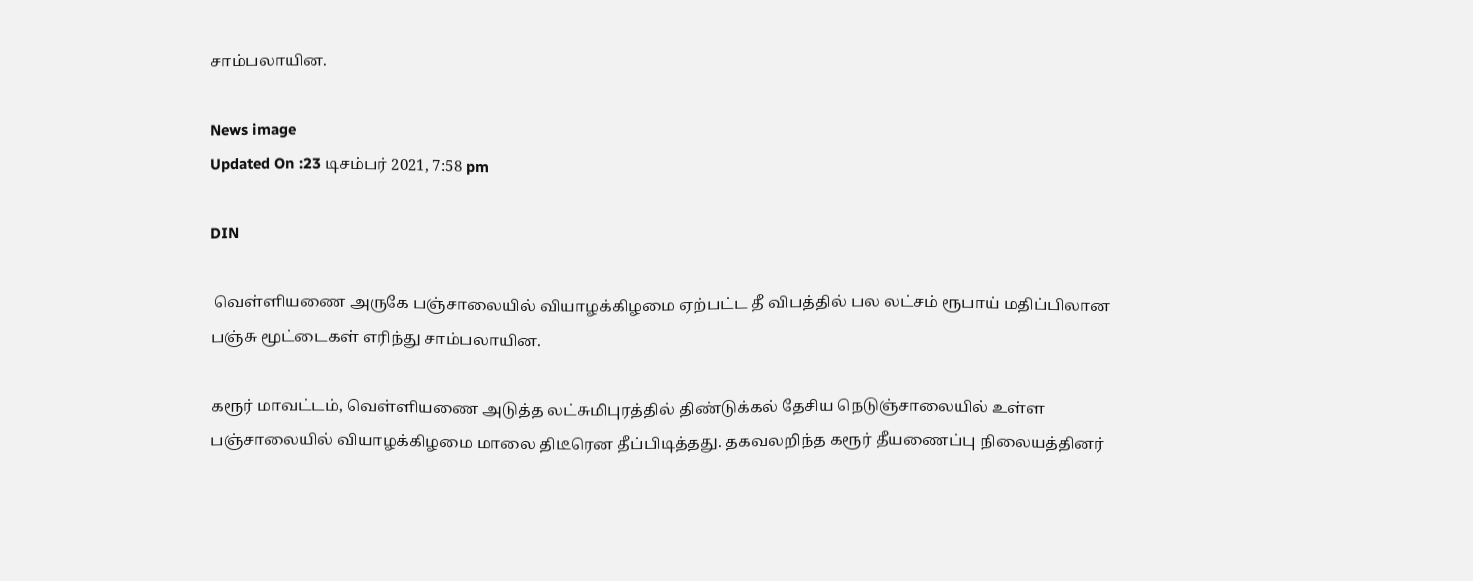சாம்பலாயின.

News image
Updated On :23 டிசம்பர் 2021, 7:58 pm

DIN

 வெள்ளியணை அருகே பஞ்சாலையில் வியாழக்கிழமை ஏற்பட்ட தீ விபத்தில் பல லட்சம் ரூபாய் மதிப்பிலான பஞ்சு மூட்டைகள் எரிந்து சாம்பலாயின.

கரூர் மாவட்டம், வெள்ளியணை அடுத்த லட்சுமிபுரத்தில் திண்டுக்கல் தேசிய நெடுஞ்சாலையில் உள்ள பஞ்சாலையில் வியாழக்கிழமை மாலை திடீரென தீப்பிடித்தது. தகவலறிந்த கரூர் தீயணைப்பு நிலையத்தினர்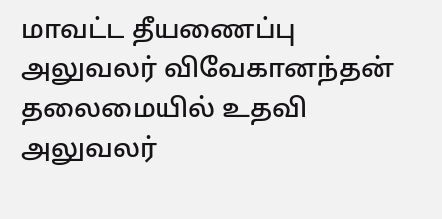மாவட்ட தீயணைப்பு அலுவலர் விவேகானந்தன் தலைமையில் உதவி அலுவலர்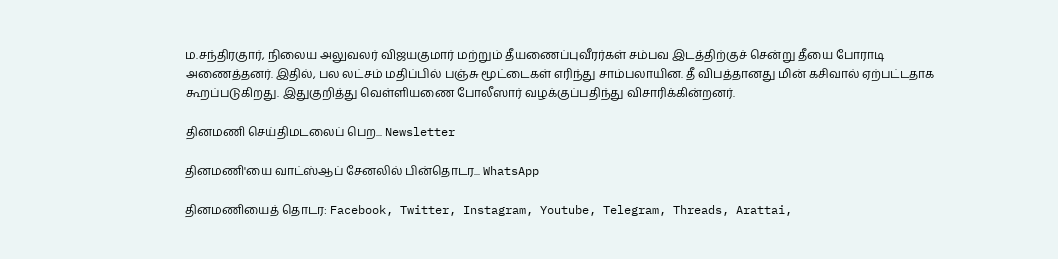ம.சந்திரகுார், நிலைய அலுவலர் விஜயகுமார் மற்றும் தீயணைப்புவீரர்கள் சம்பவ இடத்திற்குச் சென்று தீயை போராடி அணைத்தனர். இதில், பல லட்சம் மதிப்பில் பஞ்சு மூட்டைகள் எரிந்து சாம்பலாயின. தீ விபத்தானது மின் கசிவால் ஏற்பட்டதாக கூறப்படுகிறது. இதுகுறித்து வெள்ளியணை போலீஸார் வழக்குப்பதிந்து விசாரிக்கின்றனர்.

தினமணி செய்திமடலைப் பெற... Newsletter

தினமணி'யை வாட்ஸ்ஆப் சேனலில் பின்தொடர... WhatsApp

தினமணியைத் தொடர: Facebook, Twitter, Instagram, Youtube, Telegram, Threads, Arattai,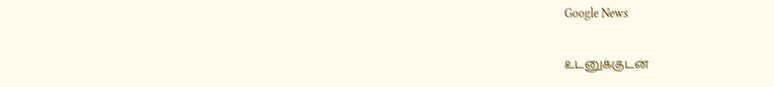Google News

உடனுக்குடன்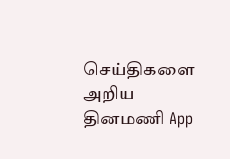செய்திகளை அறிய தினமணி App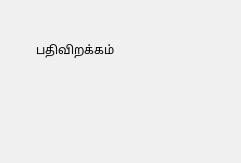பதிவிறக்கம்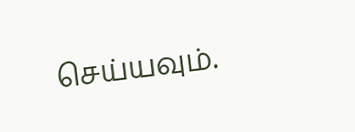செய்யவும்.